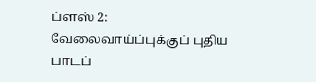ப்ளஸ் 2: வேலைவாய்ப்புக்குப் புதிய பாடப்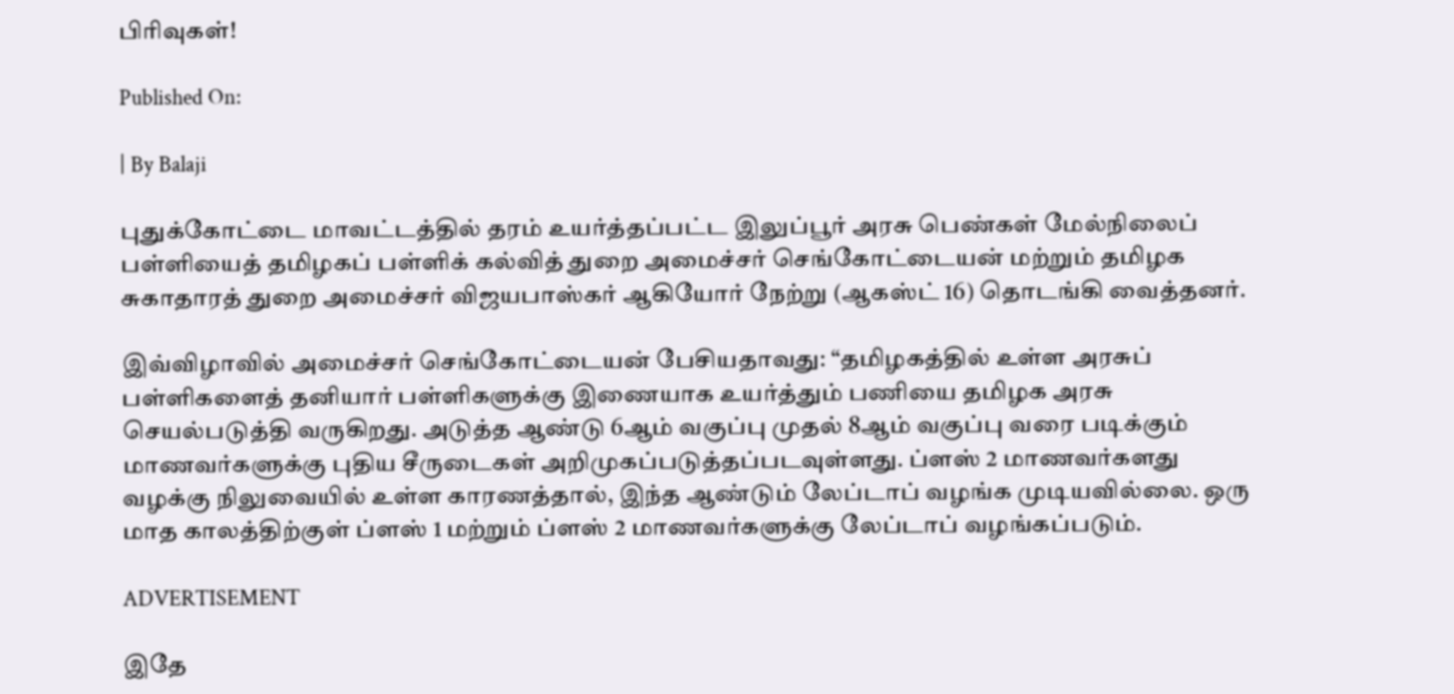பிரிவுகள்!

Published On:

| By Balaji

புதுக்கோட்டை மாவட்டத்தில் தரம் உயர்த்தப்பட்ட இலுப்பூர் அரசு பெண்கள் மேல்நிலைப் பள்ளியைத் தமிழகப் பள்ளிக் கல்வித் துறை அமைச்சர் செங்கோட்டையன் மற்றும் தமிழக சுகாதாரத் துறை அமைச்சர் விஜயபாஸ்கர் ஆகியோர் நேற்று (ஆகஸ்ட் 16) தொடங்கி வைத்தனர்.

இவ்விழாவில் அமைச்சர் செங்கோட்டையன் பேசியதாவது: “தமிழகத்தில் உள்ள அரசுப் பள்ளிகளைத் தனியார் பள்ளிகளுக்கு இணையாக உயர்த்தும் பணியை தமிழக அரசு செயல்படுத்தி வருகிறது. அடுத்த ஆண்டு 6ஆம் வகுப்பு முதல் 8ஆம் வகுப்பு வரை படிக்கும் மாணவர்களுக்கு புதிய சீருடைகள் அறிமுகப்படுத்தப்படவுள்ளது. ப்ளஸ் 2 மாணவர்களது வழக்கு நிலுவையில் உள்ள காரணத்தால், இந்த ஆண்டும் லேப்டாப் வழங்க முடியவில்லை. ஒரு மாத காலத்திற்குள் ப்ளஸ் 1 மற்றும் ப்ளஸ் 2 மாணவர்களுக்கு லேப்டாப் வழங்கப்படும்.

ADVERTISEMENT

இதே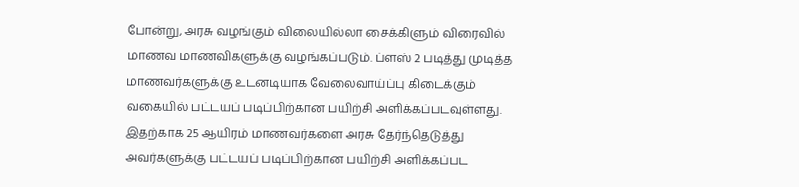போன்று, அரசு வழங்கும் விலையில்லா சைக்கிளும் விரைவில் மாணவ மாணவிகளுக்கு வழங்கப்படும். ப்ளஸ் 2 படித்து முடித்த மாணவர்களுக்கு உடனடியாக வேலைவாய்ப்பு கிடைக்கும் வகையில் பட்டயப் படிப்பிற்கான பயிற்சி அளிக்கப்படவுள்ளது. இதற்காக 25 ஆயிரம் மாணவர்களை அரசு தேர்ந்தெடுத்து அவர்களுக்கு பட்டயப் படிப்பிற்கான பயிற்சி அளிக்கப்பட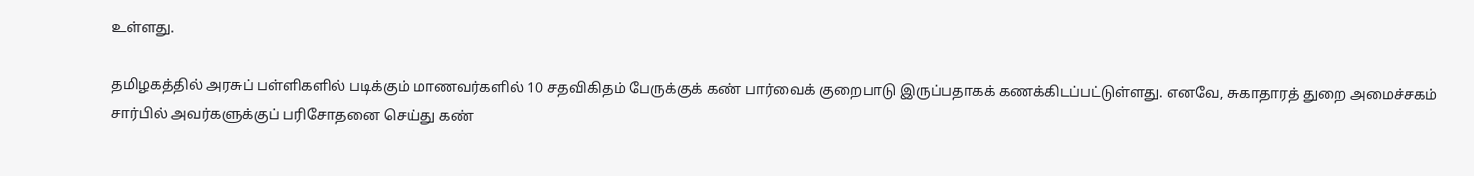உள்ளது.

தமிழகத்தில் அரசுப் பள்ளிகளில் படிக்கும் மாணவர்களில் 10 சதவிகிதம் பேருக்குக் கண் பார்வைக் குறைபாடு இருப்பதாகக் கணக்கிடப்பட்டுள்ளது. எனவே, சுகாதாரத் துறை அமைச்சகம் சார்பில் அவர்களுக்குப் பரிசோதனை செய்து கண்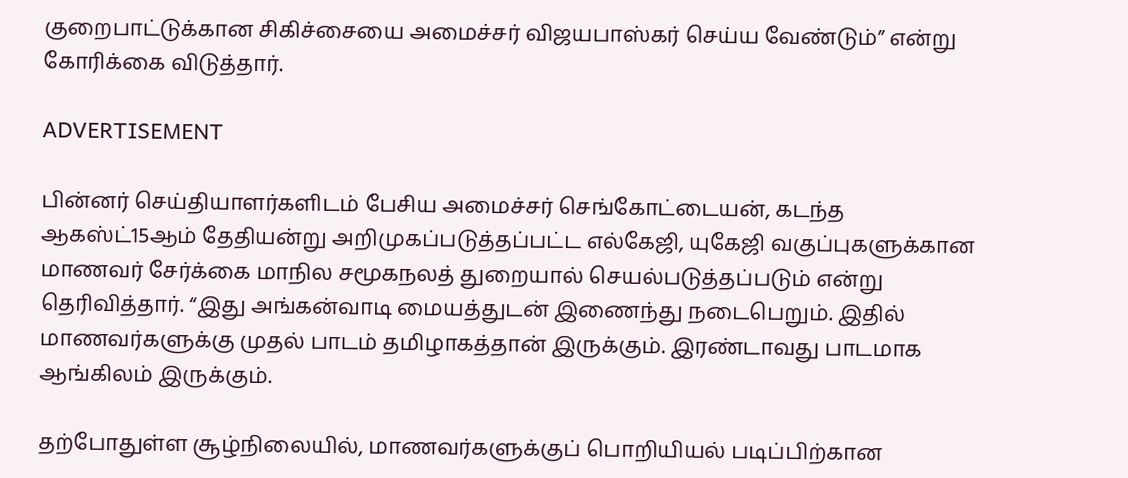குறைபாட்டுக்கான சிகிச்சையை அமைச்சர் விஜயபாஸ்கர் செய்ய வேண்டும்” என்று கோரிக்கை விடுத்தார்.

ADVERTISEMENT

பின்னர் செய்தியாளர்களிடம் பேசிய அமைச்சர் செங்கோட்டையன், கடந்த ஆகஸ்ட்15ஆம் தேதியன்று அறிமுகப்படுத்தப்பட்ட எல்கேஜி, யுகேஜி வகுப்புகளுக்கான மாணவர் சேர்க்கை மாநில சமூகநலத் துறையால் செயல்படுத்தப்படும் என்று தெரிவித்தார். “இது அங்கன்வாடி மையத்துடன் இணைந்து நடைபெறும். இதில் மாணவர்களுக்கு முதல் பாடம் தமிழாகத்தான் இருக்கும். இரண்டாவது பாடமாக ஆங்கிலம் இருக்கும்.

தற்போதுள்ள சூழ்நிலையில், மாணவர்களுக்குப் பொறியியல் படிப்பிற்கான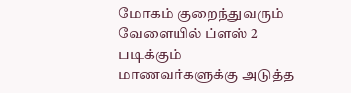மோகம் குறைந்துவரும் வேளையில் ப்ளஸ் 2 படிக்கும் மாணவர்களுக்கு அடுத்த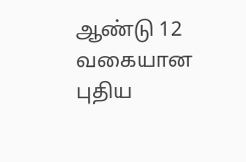ஆண்டு 12 வகையான புதிய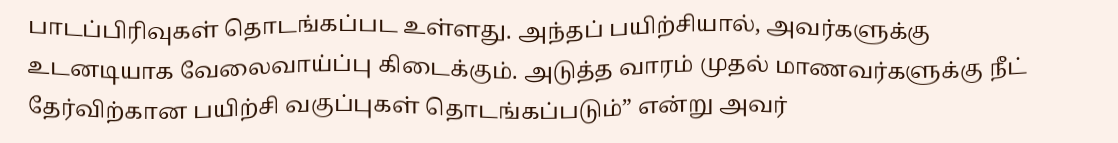பாடப்பிரிவுகள் தொடங்கப்பட உள்ளது. அந்தப் பயிற்சியால், அவர்களுக்கு உடனடியாக வேலைவாய்ப்பு கிடைக்கும். அடுத்த வாரம் முதல் மாணவர்களுக்கு நீட் தேர்விற்கான பயிற்சி வகுப்புகள் தொடங்கப்படும்” என்று அவர்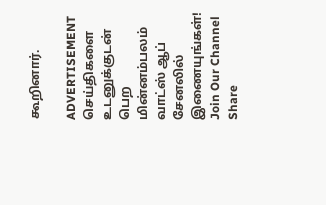கூறினார்.

ADVERTISEMENT
செய்திகளை உடனுக்குடன் பெற மின்னம்பலம் வாட்ஸ் ஆப் சேனலில் இணையுங்கள்!
Join Our Channel
Share